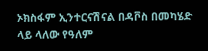ኦክስፋም ኢንተርናሽናል በዳቮስ በመካሄድ ላይ ላለው የዓለም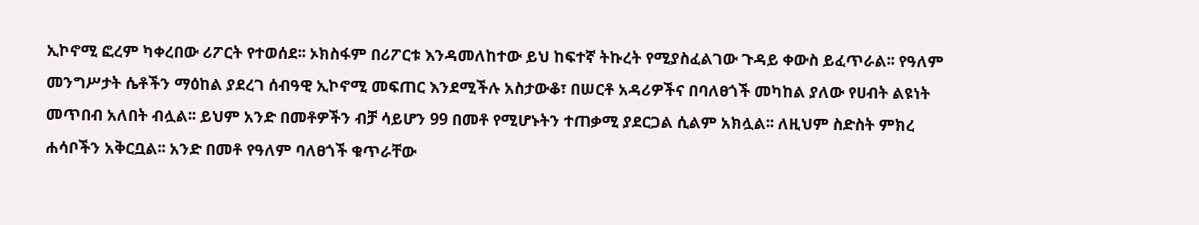ኢኮኖሚ ፎረም ካቀረበው ሪፖርት የተወሰደ፡፡ ኦክስፋም በሪፖርቱ እንዳመለከተው ይህ ከፍተኛ ትኩረት የሚያስፈልገው ጉዳይ ቀውስ ይፈጥራል፡፡ የዓለም መንግሥታት ሴቶችን ማዕከል ያደረገ ሰብዓዊ ኢኮኖሚ መፍጠር እንደሚችሉ አስታውቆ፣ በሠርቶ አዳሪዎችና በባለፀጎች መካከል ያለው የሀብት ልዩነት መጥበብ አለበት ብሏል፡፡ ይህም አንድ በመቶዎችን ብቻ ሳይሆን 99 በመቶ የሚሆኑትን ተጠቃሚ ያደርጋል ሲልም አክሏል፡፡ ለዚህም ስድስት ምክረ ሐሳቦችን አቅርቧል፡፡ አንድ በመቶ የዓለም ባለፀጎች ቁጥራቸው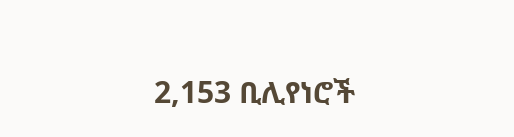2,153 ቢሊየነሮች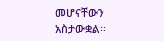መሆናቸውን አስታውቋል፡፡